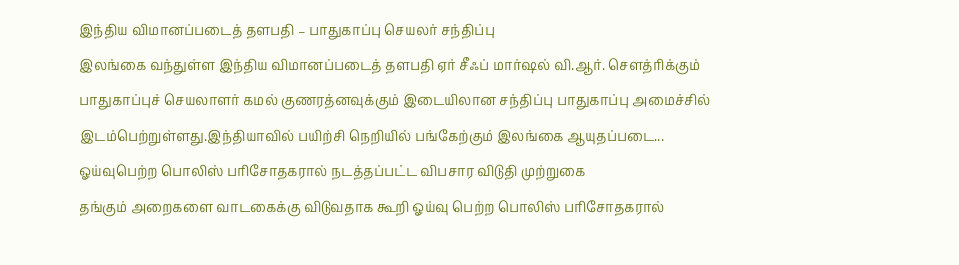இந்திய விமானப்படைத் தளபதி – பாதுகாப்பு செயலர் சந்திப்பு
இலங்கை வந்துள்ள இந்திய விமானப்படைத் தளபதி ஏர் சீஃப் மார்ஷல் வி.ஆர். சௌத்ரிக்கும் பாதுகாப்புச் செயலாளர் கமல் குணரத்னவுக்கும் இடையிலான சந்திப்பு பாதுகாப்பு அமைச்சில் இடம்பெற்றுள்ளது.இந்தியாவில் பயிற்சி நெறியில் பங்கேற்கும் இலங்கை ஆயுதப்படை...
ஓய்வுபெற்ற பொலிஸ் பரிசோதகரால் நடத்தப்பட்ட விபசார விடுதி முற்றுகை
தங்கும் அறைகளை வாடகைக்கு விடுவதாக கூறி ஓய்வு பெற்ற பொலிஸ் பரிசோதகரால்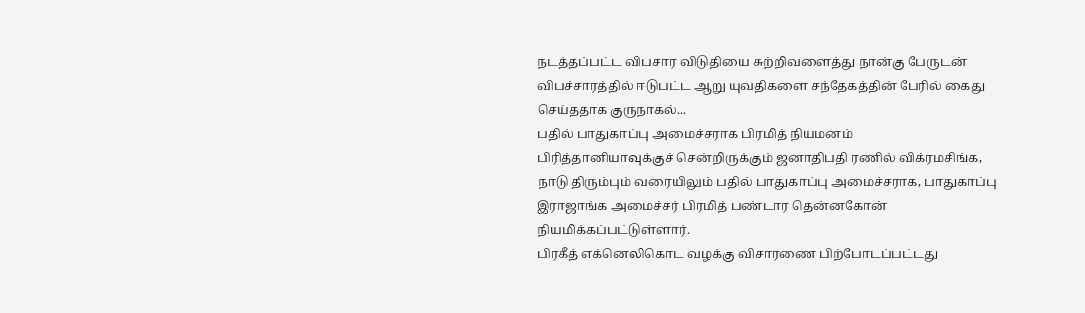நடத்தப்பட்ட விபசார விடுதியை சுற்றிவளைத்து நான்கு பேருடன் விபச்சாரத்தில் ஈடுபட்ட ஆறு யுவதிகளை சந்தேகத்தின் பேரில் கைது செய்ததாக குருநாகல்...
பதில் பாதுகாப்பு அமைச்சராக பிரமித் நியமனம்
பிரித்தானியாவுக்குச் சென்றிருக்கும் ஜனாதிபதி ரணில் விக்ரமசிங்க, நாடு திரும்பும் வரையிலும் பதில் பாதுகாப்பு அமைச்சராக, பாதுகாப்பு இராஜாங்க அமைச்சர் பிரமித் பண்டார தென்னகோன் நியமிக்கப்பட்டுள்ளார்.
பிரகீத் எக்னெலிகொட வழக்கு விசாரணை பிற்போடப்பட்டது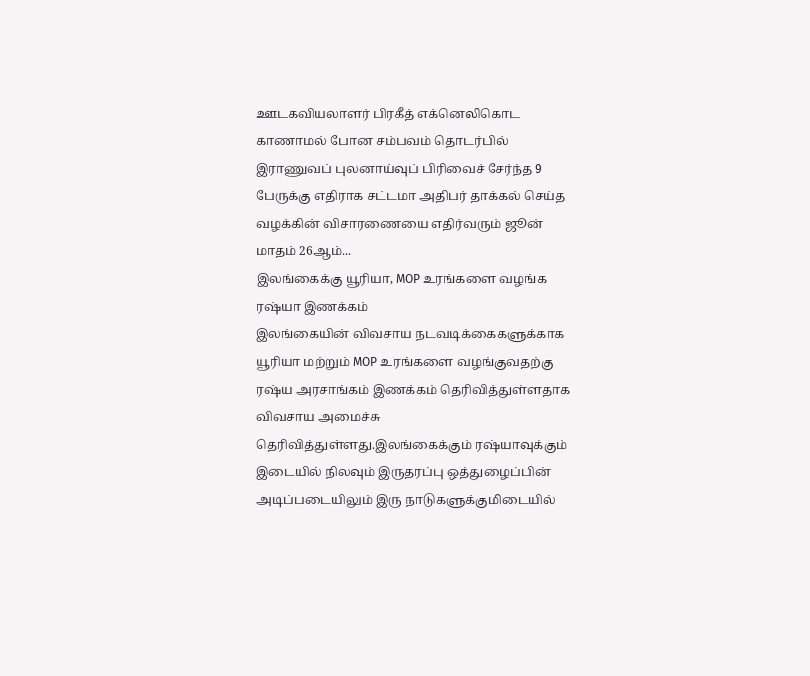ஊடகவியலாளர் பிரகீத் எக்னெலிகொட காணாமல் போன சம்பவம் தொடர்பில் இராணுவப் புலனாய்வுப் பிரிவைச் சேர்ந்த 9 பேருக்கு எதிராக சட்டமா அதிபர் தாக்கல் செய்த வழக்கின் விசாரணையை எதிர்வரும் ஜூன் மாதம் 26ஆம்...
இலங்கைக்கு யூரியா, MOP உரங்களை வழங்க ரஷ்யா இணக்கம்
இலங்கையின் விவசாய நடவடிக்கைகளுக்காக யூரியா மற்றும் MOP உரங்களை வழங்குவதற்கு ரஷ்ய அரசாங்கம் இணக்கம் தெரிவித்துள்ளதாக விவசாய அமைச்சு தெரிவித்துள்ளது.இலங்கைக்கும் ரஷ்யாவுக்கும் இடையில் நிலவும் இருதரப்பு ஒத்துழைப்பின் அடிப்படையிலும் இரு நாடுகளுக்குமிடையில்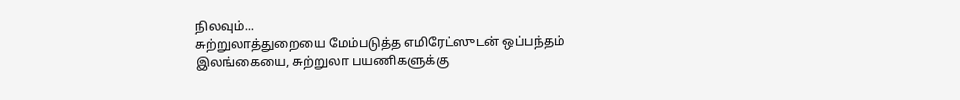நிலவும்...
சுற்றுலாத்துறையை மேம்படுத்த எமிரேட்ஸுடன் ஒப்பந்தம்
இலங்கையை, சுற்றுலா பயணிகளுக்கு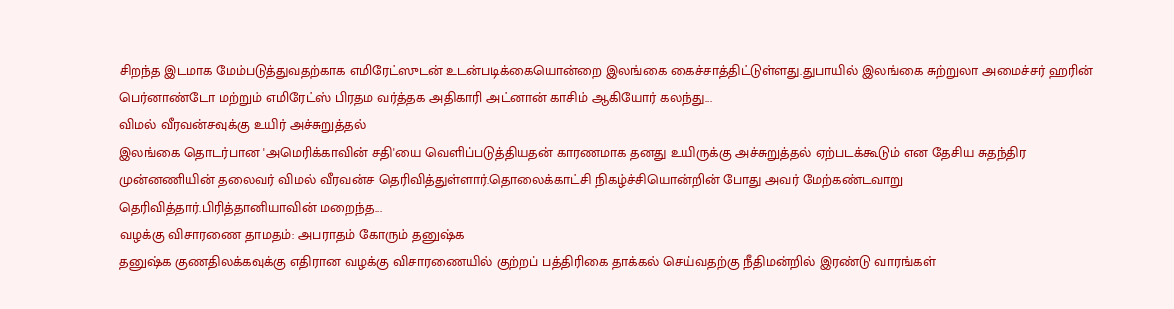சிறந்த இடமாக மேம்படுத்துவதற்காக எமிரேட்ஸுடன் உடன்படிக்கையொன்றை இலங்கை கைச்சாத்திட்டுள்ளது.துபாயில் இலங்கை சுற்றுலா அமைச்சர் ஹரின் பெர்னாண்டோ மற்றும் எமிரேட்ஸ் பிரதம வர்த்தக அதிகாரி அட்னான் காசிம் ஆகியோர் கலந்து...
விமல் வீரவன்சவுக்கு உயிர் அச்சுறுத்தல்
இலங்கை தொடர்பான 'அமெரிக்காவின் சதி'யை வெளிப்படுத்தியதன் காரணமாக தனது உயிருக்கு அச்சுறுத்தல் ஏற்படக்கூடும் என தேசிய சுதந்திர முன்னணியின் தலைவர் விமல் வீரவன்ச தெரிவித்துள்ளார்.தொலைக்காட்சி நிகழ்ச்சியொன்றின் போது அவர் மேற்கண்டவாறு தெரிவித்தார்.பிரித்தானியாவின் மறைந்த...
வழக்கு விசாரணை தாமதம்: அபராதம் கோரும் தனுஷ்க
தனுஷ்க குணதிலக்கவுக்கு எதிரான வழக்கு விசாரணையில் குற்றப் பத்திரிகை தாக்கல் செய்வதற்கு நீதிமன்றில் இரண்டு வாரங்கள்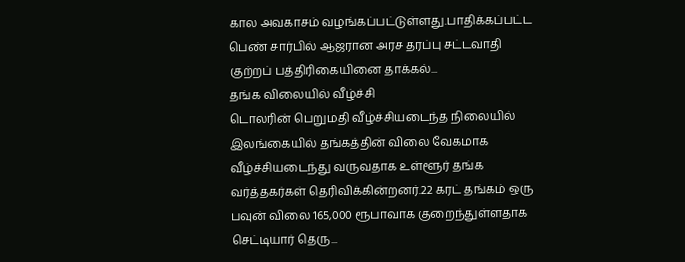கால அவகாசம் வழங்கப்பட்டுள்ளது.பாதிக்கப்பட்ட பெண் சார்பில் ஆஜரான அரச தரப்பு சட்டவாதி குற்றப் பத்திரிகையினை தாக்கல்...
தங்க விலையில் வீழ்ச்சி
டொலரின் பெறுமதி வீழ்ச்சியடைந்த நிலையில் இலங்கையில் தங்கத்தின் விலை வேகமாக வீழ்ச்சியடைந்து வருவதாக உள்ளூர் தங்க வர்த்தகர்கள் தெரிவிக்கின்றனர்.22 கரட் தங்கம் ஒரு பவுன் விலை 165,000 ரூபாவாக குறைந்துள்ளதாக செட்டியார் தெரு...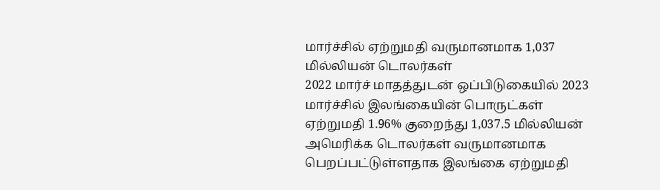மார்ச்சில் ஏற்றுமதி வருமானமாக 1,037 மில்லியன் டொலர்கள்
2022 மார்ச் மாதத்துடன் ஒப்பிடுகையில் 2023 மார்ச்சில் இலங்கையின் பொருட்கள் ஏற்றுமதி 1.96% குறைந்து 1,037.5 மில்லியன் அமெரிக்க டொலர்கள் வருமானமாக பெறப்பட்டுள்ளதாக இலங்கை ஏற்றுமதி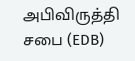அபிவிருத்தி சபை (EDB)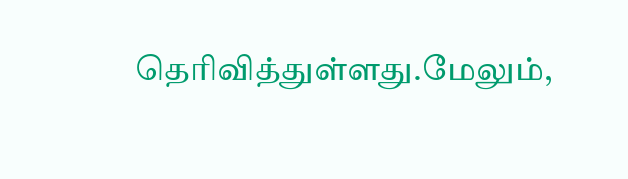தெரிவித்துள்ளது.மேலும்,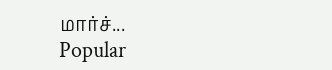மார்ச்...
Popular